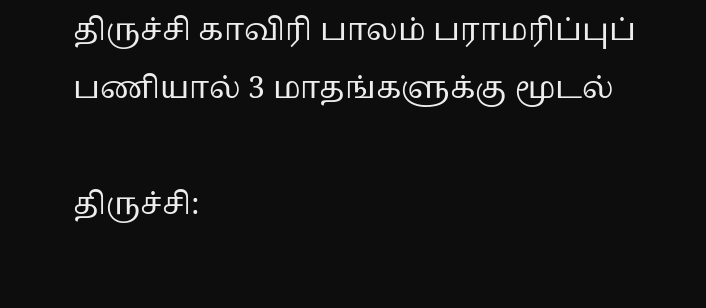திருச்சி காவிரி பாலம் பராமரிப்புப் பணியால் 3 மாதங்களுக்கு மூடல்

திருச்சி: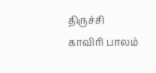திருச்சி காவிரி பாலம்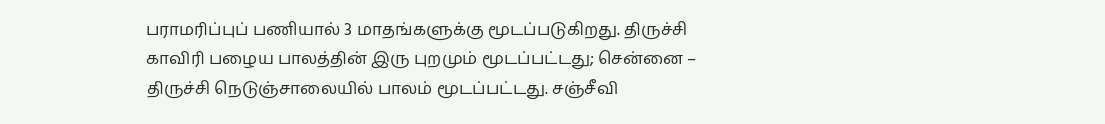பராமரிப்புப் பணியால் 3 மாதங்களுக்கு மூடப்படுகிறது. திருச்சி காவிரி பழைய பாலத்தின் இரு புறமும் மூடப்பட்டது; சென்னை – திருச்சி நெடுஞ்சாலையில் பாலம் மூடப்பட்டது. சஞ்சீவி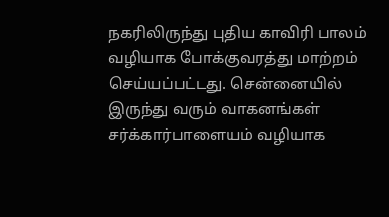நகரிலிருந்து புதிய காவிரி பாலம் வழியாக போக்குவரத்து மாற்றம் செய்யப்பட்டது. சென்னையில் இருந்து வரும் வாகனங்கள் சர்க்கார்பாளையம் வழியாக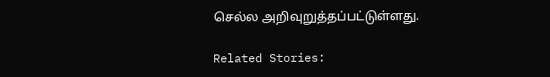செல்ல அறிவுறுத்தப்பட்டுள்ளது.

Related Stories: